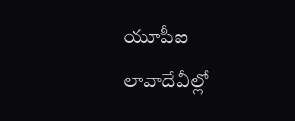యూపీఐ లావాదేవీల్లో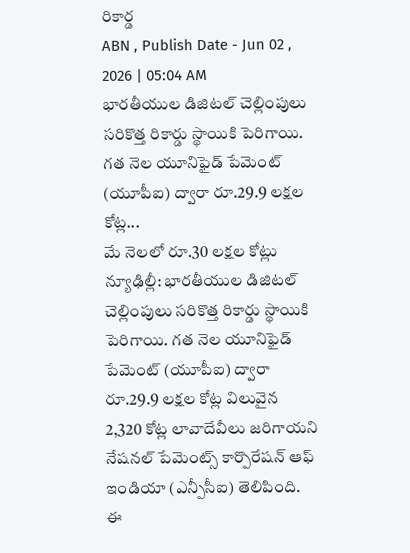రికార్డ
ABN , Publish Date - Jun 02 , 2026 | 05:04 AM
భారతీయుల డిజిటల్ చెల్లింపులు సరికొత్త రికార్డు స్థాయికి పెరిగాయి. గత నెల యూనిఫైడ్ పేమెంట్ (యూపీఐ) ద్వారా రూ.29.9 లక్షల కోట్ల...
మే నెలలో రూ.30 లక్షల కోట్లు
న్యూఢిల్లీ: భారతీయుల డిజిటల్ చెల్లింపులు సరికొత్త రికార్డు స్థాయికి పెరిగాయి. గత నెల యూనిఫైడ్ పేమెంట్ (యూపీఐ) ద్వారా రూ.29.9 లక్షల కోట్ల విలువైన 2,320 కోట్ల లావాదేవీలు జరిగాయని నేషనల్ పేమెంట్స్ కార్పొరేషన్ ఆఫ్ ఇండియా (ఎన్పీసీఐ) తెలిపింది. ఈ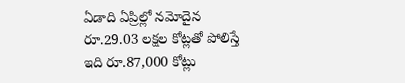ఏడాది ఏప్రిల్లో నమోదైన రూ.29.03 లక్షల కోట్లతో పోలిస్తే ఇది రూ.87,000 కోట్లు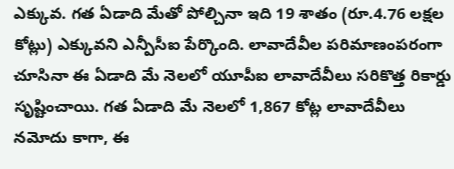ఎక్కువ. గత ఏడాది మేతో పోల్చినా ఇది 19 శాతం (రూ.4.76 లక్షల కోట్లు) ఎక్కువని ఎన్పీసీఐ పేర్కొంది. లావాదేవీల పరిమాణంపరంగా చూసినా ఈ ఏడాది మే నెలలో యూపీఐ లావాదేవీలు సరికొత్త రికార్డు సృష్టించాయి. గత ఏడాది మే నెలలో 1,867 కోట్ల లావాదేవీలు నమోదు కాగా, ఈ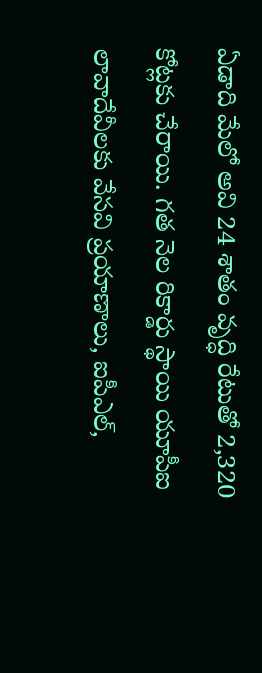ఏడాది మేలో అవి 24 శాతం వృద్ధి రేటుతో 2,320 కోట్లకు చేరాయి. గత నెల రికార్డు స్థాయి యూపీఐ లావాదేవీలకు వేసవి ప్రయాణాలు, ఐపీఎల్,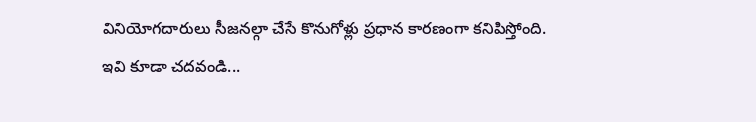వినియోగదారులు సీజనల్గా చేసే కొనుగోళ్లు ప్రధాన కారణంగా కనిపిస్తోంది.
ఇవి కూడా చదవండి...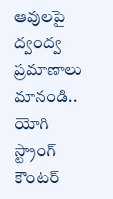ఆవులపై ద్వంద్వ ప్రమాణాలు మానండి.. యోగి స్ట్రాంగ్ కౌంటర్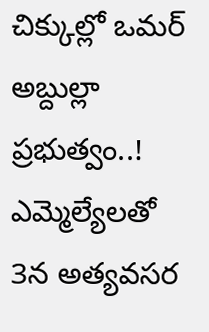చిక్కుల్లో ఒమర్ అబ్దుల్లా ప్రభుత్వం..! ఎమ్మెల్యేలతో 3న అత్యవసర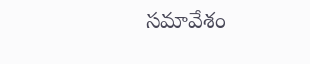సమావేశం